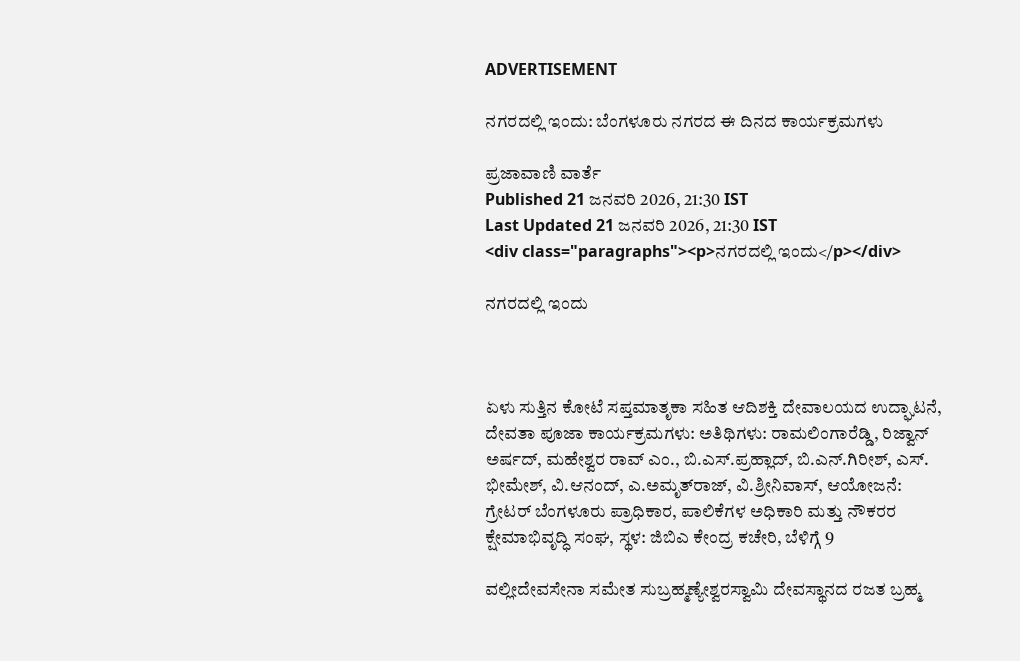ADVERTISEMENT

ನಗರದಲ್ಲಿ ಇಂದು: ಬೆಂಗಳೂರು ನಗರದ ಈ ದಿನದ ಕಾರ್ಯಕ್ರಮಗಳು

ಪ್ರಜಾವಾಣಿ ವಾರ್ತೆ
Published 21 ಜನವರಿ 2026, 21:30 IST
Last Updated 21 ಜನವರಿ 2026, 21:30 IST
<div class="paragraphs"><p>ನಗರದಲ್ಲಿ ಇಂದು</p></div>

ನಗರದಲ್ಲಿ ಇಂದು



ಏಳು ಸುತ್ತಿನ ಕೋಟೆ ಸಪ್ತಮಾತೃಕಾ ಸಹಿತ ಆದಿಶಕ್ತಿ ದೇವಾಲಯದ ಉದ್ಘಾಟನೆ, ದೇವತಾ ಪೂಜಾ ಕಾರ್ಯಕ್ರಮಗಳು: ಅತಿಥಿಗಳು: ರಾಮಲಿಂಗಾರೆಡ್ಡಿ, ರಿಜ್ವಾನ್ ಅರ್ಷದ್, ಮಹೇಶ್ವರ ರಾವ್ ಎಂ., ಬಿ.ಎಸ್.ಪ್ರಹ್ಲಾದ್, ಬಿ.ಎನ್.ಗಿರೀಶ್, ಎಸ್. ಭೀಮೇಶ್, ವಿ.ಆನಂದ್, ಎ.ಅಮೃತ್‌ರಾಜ್, ವಿ.ಶ್ರೀನಿವಾಸ್, ಆಯೋಜನೆ: ಗ್ರೇಟರ್‌ ಬೆಂಗಳೂರು ಪ್ರಾಧಿಕಾರ, ಪಾಲಿಕೆಗಳ ಅಧಿಕಾರಿ ಮತ್ತು ನೌಕರರ ಕ್ಷೇಮಾಭಿವೃದ್ಧಿ ಸಂಘ, ಸ್ಥಳ: ಜಿಬಿಎ ಕೇಂದ್ರ ಕಚೇರಿ, ಬೆಳಿಗ್ಗೆ 9

ವಲ್ಲೀದೇವಸೇನಾ ಸಮೇತ ಸುಬ್ರಹ್ಮಣ್ಯೇಶ್ವರಸ್ವಾಮಿ ದೇವಸ್ಥಾನದ ರಜತ ಬ್ರಹ್ಮ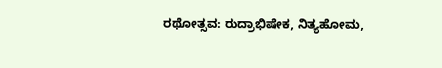ರಥೋತ್ಸವ: ರುದ್ರಾಭಿಷೇಕ, ನಿತ್ಯಹೋಮ,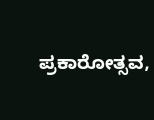ಪ್ರಕಾರೋತ್ಸವ,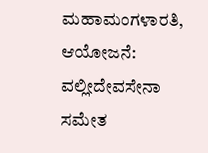ಮಹಾಮಂಗಳಾರತಿ, ಆಯೋಜನೆ: ವಲ್ಲೀದೇವಸೇನಾ ಸಮೇತ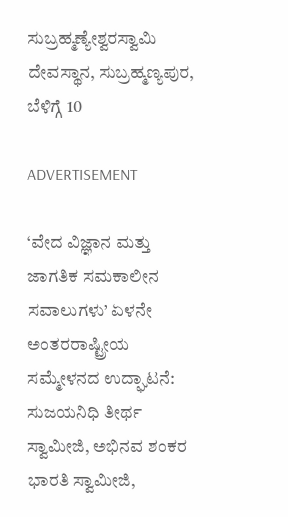ಸುಬ್ರಹ್ಮಣ್ಯೇಶ್ವರಸ್ವಾಮಿ ದೇವಸ್ಥಾನ, ಸುಬ್ರಹ್ಮಣ್ಯಪುರ, ಬೆಳಿಗ್ಗೆ 10

ADVERTISEMENT

‘ವೇದ ವಿಜ್ಞಾನ ಮತ್ತು ಜಾಗತಿಕ ಸಮಕಾಲೀನ ಸವಾಲುಗಳು’ ಏಳನೇ ಅಂತರರಾಷ್ಟ್ರೀಯ ಸಮ್ಮೇಳನದ ಉದ್ಘಾಟನೆ: ಸುಜಯನಿಧಿ ತೀರ್ಥ ಸ್ವಾಮೀಜಿ, ಅಭಿನವ ಶಂಕರ ಭಾರತಿ ಸ್ವಾಮೀಜಿ,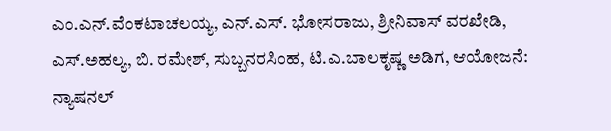ಎಂ.ಎನ್.ವೆಂಕಟಾಚಲಯ್ಯ, ಎನ್.ಎಸ್. ಭೋಸರಾಜು, ಶ್ರೀನಿವಾಸ್ ವರಖೇಡಿ, ಎಸ್.ಅಹಲ್ಯ, ಬಿ. ರಮೇಶ್, ಸುಬ್ಬನರಸಿಂಹ, ಟಿ.ಎ.ಬಾಲಕೃಷ್ಣ ಅಡಿಗ, ಆಯೋಜನೆ: ನ್ಯಾಷನಲ್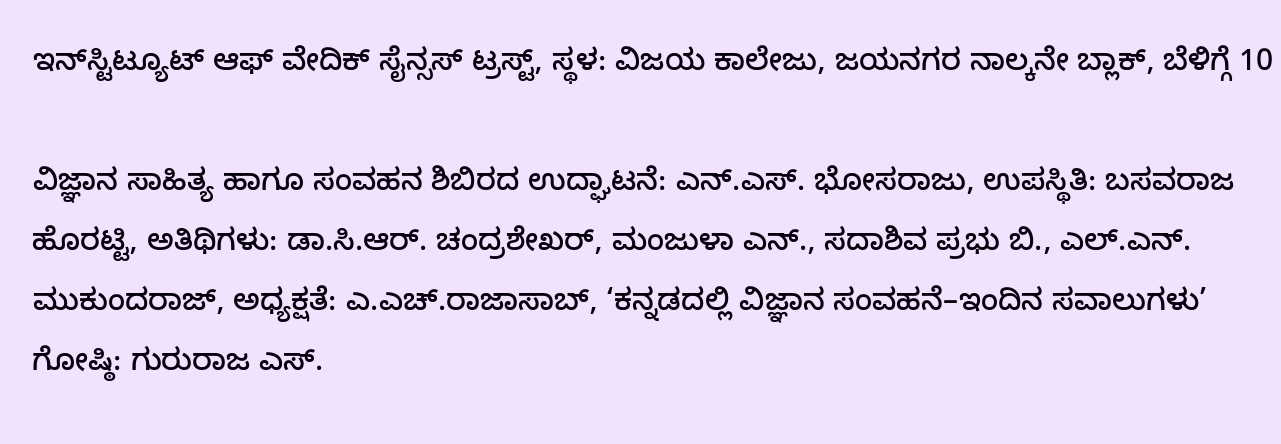ಇನ್‌ಸ್ಟಿಟ್ಯೂಟ್‌ ಆಫ್‌ ವೇದಿಕ್ ಸೈನ್ಸಸ್‌ ಟ್ರಸ್ಟ್, ಸ್ಥಳ: ವಿಜಯ ಕಾಲೇಜು, ಜಯನಗರ ನಾಲ್ಕನೇ ಬ್ಲಾಕ್, ಬೆಳಿಗ್ಗೆ 10

ವಿಜ್ಞಾನ ಸಾಹಿತ್ಯ ಹಾಗೂ ಸಂವಹನ ಶಿಬಿರದ ಉದ್ಘಾಟನೆ: ಎನ್.ಎಸ್. ಭೋಸರಾಜು, ಉಪಸ್ಥಿತಿ: ಬಸವರಾಜ ಹೊರಟ್ಟಿ, ಅತಿಥಿಗಳು: ಡಾ.ಸಿ.ಆರ್. ಚಂದ್ರಶೇಖರ್, ಮಂಜುಳಾ ಎನ್., ಸದಾಶಿವ ಪ್ರಭು ಬಿ., ಎಲ್.ಎನ್. ಮುಕುಂದರಾಜ್, ಅಧ್ಯಕ್ಷತೆ: ಎ.ಎಚ್.ರಾಜಾಸಾಬ್, ‘ಕನ್ನಡದಲ್ಲಿ ವಿಜ್ಞಾನ ಸಂವಹನೆ–ಇಂದಿನ ಸವಾಲುಗಳು’ ಗೋಷ್ಠಿ: ಗುರುರಾಜ ಎಸ್.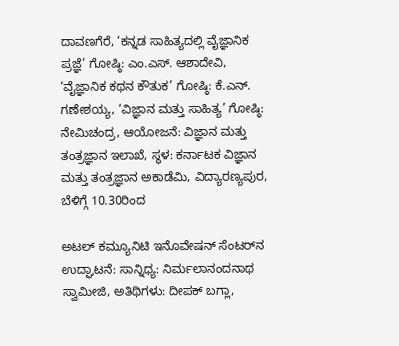ದಾವಣಗೆರೆ, ‘ಕನ್ನಡ ಸಾಹಿತ್ಯದಲ್ಲಿ ವೈಜ್ಞಾನಿಕ ಪ್ರಜ್ಞೆ’ ಗೋಷ್ಠಿ: ಎಂ.ಎಸ್. ಆಶಾದೇವಿ, ‘ವೈಜ್ಞಾನಿಕ ಕಥನ ಕೌತುಕ’ ಗೋಷ್ಠಿ: ಕೆ.ಎನ್. ಗಣೇಶಯ್ಯ, ‘ವಿಜ್ಞಾನ ಮತ್ತು ಸಾಹಿತ್ಯ’ ಗೋಷ್ಠಿ: ನೇಮಿಚಂದ್ರ, ಆಯೋಜನೆ: ವಿಜ್ಞಾನ ಮತ್ತು ತಂತ್ರಜ್ಞಾನ ಇಲಾಖೆ, ಸ್ಥಳ: ಕರ್ನಾಟಕ ವಿಜ್ಞಾನ ಮತ್ತು ತಂತ್ರಜ್ಞಾನ ಅಕಾಡೆಮಿ, ವಿದ್ಯಾರಣ್ಯಪುರ, ಬೆಳಿಗ್ಗೆ 10.30ರಿಂದ

ಅಟಲ್‌ ಕಮ್ಯೂನಿಟಿ ಇನೊವೇಷನ್‌ ಸೆಂಟರ್‌ನ ಉದ್ಘಾಟನೆ: ಸಾನ್ನಿಧ್ಯ: ನಿರ್ಮಲಾನಂದನಾಥ ಸ್ವಾಮೀಜಿ, ಅತಿಥಿಗಳು: ದೀಪಕ್ ಬಗ್ಲಾ,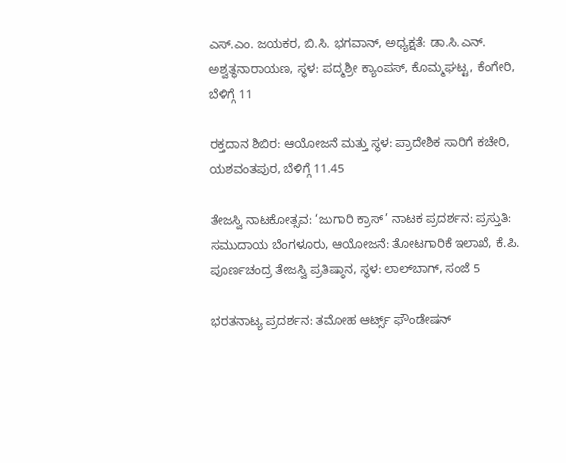ಎಸ್.ಎಂ. ಜಯಕರ, ಬಿ.ಸಿ. ಭಗವಾನ್, ಅಧ್ಯಕ್ಷತೆ: ಡಾ.ಸಿ.ಎನ್. ಅಶ್ವತ್ಥನಾರಾಯಣ, ಸ್ಥಳ: ಪದ್ಮಶ್ರೀ ಕ್ಯಾಂಪಸ್‌, ಕೊಮ್ಮಘಟ್ಟ, ಕೆಂಗೇರಿ,
ಬೆಳಿಗ್ಗೆ 11

ರಕ್ತದಾನ ಶಿಬಿರ: ಆಯೋಜನೆ ಮತ್ತು ಸ್ಥಳ: ಪ್ರಾದೇಶಿಕ ಸಾರಿಗೆ ಕಚೇರಿ, ಯಶವಂತಪುರ, ಬೆಳಿಗ್ಗೆ 11.45

ತೇಜಸ್ವಿ ನಾಟಕೋತ್ಸವ: ‘ಜುಗಾರಿ ಕ್ರಾಸ್’ ನಾಟಕ ಪ್ರದರ್ಶನ: ಪ್ರಸ್ತುತಿ: ಸಮುದಾಯ ಬೆಂಗಳೂರು, ಆಯೋಜನೆ: ತೋಟಗಾರಿಕೆ ಇಲಾಖೆ, ಕೆ.ಪಿ. ಪೂರ್ಣಚಂದ್ರ ತೇಜಸ್ವಿ ಪ್ರತಿಷ್ಠಾನ, ಸ್ಥಳ: ಲಾಲ್‌ಬಾಗ್‌, ಸಂಜೆ 5

ಭರತನಾಟ್ಯ ಪ್ರದರ್ಶನ: ತಮೋಹ ಆರ್ಟ್ಸ್‌ ಫೌಂಡೇಷನ್‌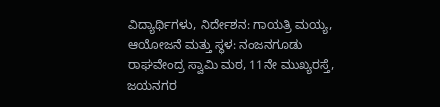ವಿದ್ಯಾರ್ಥಿಗಳು, ನಿರ್ದೇಶನ: ಗಾಯತ್ರಿ ಮಯ್ಯ, ಆಯೋಜನೆ ಮತ್ತು ಸ್ಥಳ: ನಂಜನಗೂಡು ರಾಘವೇಂದ್ರ ಸ್ವಾಮಿ ಮಠ, 11ನೇ ಮುಖ್ಯರಸ್ತೆ, ಜಯನಗರ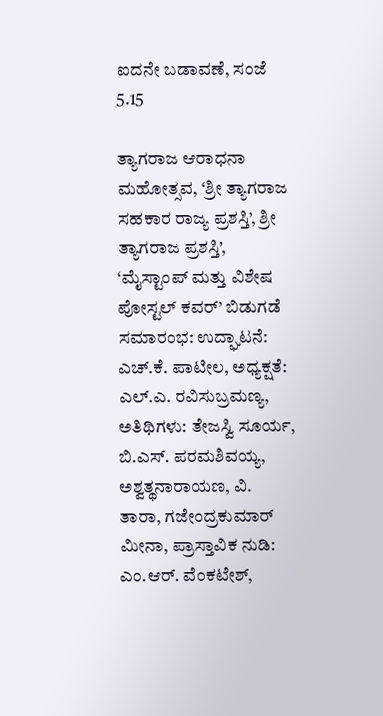ಐದನೇ ಬಡಾವಣೆ, ಸಂಜೆ 5.15

ತ್ಯಾಗರಾಜ ಆರಾಧನಾ ಮಹೋತ್ಸವ, ‘ಶ್ರೀ ತ್ಯಾಗರಾಜ ಸಹಕಾರ ರಾಜ್ಯ ಪ್ರಶಸ್ತಿ’, ಶ್ರೀ ತ್ಯಾಗರಾಜ ಪ್ರಶಸ್ತಿ’, ‘ಮೈಸ್ಟಾಂಪ್‌ ಮತ್ತು ವಿಶೇಷ ಪೋಸ್ಟಲ್ ಕವರ್‌’ ಬಿಡುಗಡೆ ಸಮಾರಂಭ: ಉದ್ಘಾಟನೆ: ಎಚ್.ಕೆ. ಪಾಟೀಲ, ಅಧ್ಯಕ್ಷತೆ: ಎಲ್.ಎ. ರವಿಸುಬ್ರಮಣ್ಯ, ಅತಿಥಿಗಳು: ತೇಜಸ್ವಿ ಸೂರ್ಯ, ಬಿ.ಎಸ್. ಪರಮಶಿವಯ್ಯ, ಅಶ್ವತ್ಥನಾರಾಯಣ, ವಿ. ತಾರಾ, ಗಜೇಂದ್ರಕುಮಾರ್ ಮೀನಾ, ಪ್ರಾಸ್ತಾವಿಕ ನುಡಿ: ಎಂ.ಆರ್. ವೆಂಕಟೇಶ್,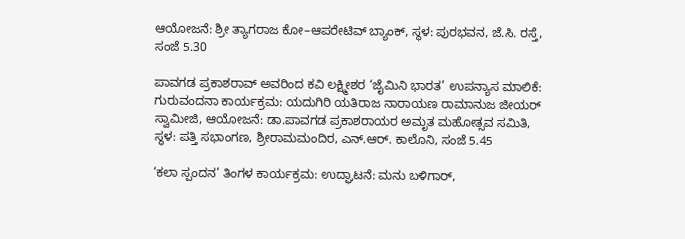ಆಯೋಜನೆ: ಶ್ರೀ ತ್ಯಾಗರಾಜ ಕೋ–ಆಪರೇಟಿವ್ ಬ್ಯಾಂಕ್, ಸ್ಥಳ: ಪುರಭವನ, ಜೆ.ಸಿ. ರಸ್ತೆ, ಸಂಜೆ 5.30

ಪಾವಗಡ ಪ್ರಕಾಶರಾವ್ ಅವರಿಂದ ಕವಿ ಲಕ್ಷ್ಮೀಶರ ‘ಜೈಮಿನಿ ಭಾರತ’ ಉಪನ್ಯಾಸ ಮಾಲಿಕೆ: ಗುರುವಂದನಾ ಕಾರ್ಯಕ್ರಮ: ಯದುಗಿರಿ ಯತಿರಾಜ ನಾರಾಯಣ ರಾಮಾನುಜ ಜೀಯರ್‌ ಸ್ವಾಮೀಜಿ, ಆಯೋಜನೆ: ಡಾ.ಪಾವಗಡ ಪ್ರಕಾಶರಾಯರ ಅಮೃತ ಮಹೋತ್ಸವ ಸಮಿತಿ, ಸ್ಥಳ: ಪತ್ತಿ ಸಭಾಂಗಣ, ಶ್ರೀರಾಮಮಂದಿರ, ಎನ್.ಆರ್. ಕಾಲೊನಿ, ಸಂಜೆ 5.45

‘ಕಲಾ ಸ್ಪಂದನ’ ತಿಂಗಳ ಕಾರ್ಯಕ್ರಮ: ಉದ್ಘಾಟನೆ: ಮನು ಬಳಿಗಾರ್,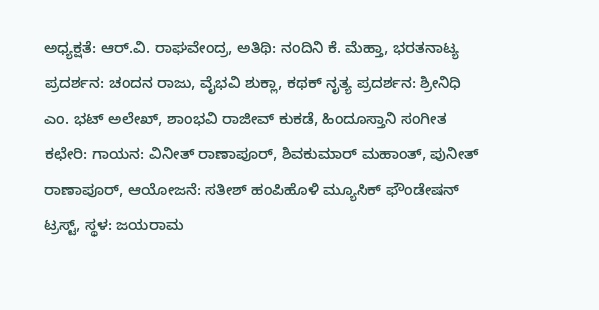ಅಧ್ಯಕ್ಷತೆ: ಆರ್.ವಿ. ರಾಘವೇಂದ್ರ, ಅತಿಥಿ: ನಂದಿನಿ ಕೆ. ಮೆಹ್ತಾ, ಭರತನಾಟ್ಯ ಪ್ರದರ್ಶನ: ಚಂದನ ರಾಜು, ವೈಭವಿ ಶುಕ್ಲಾ, ಕಥಕ್ ನೃತ್ಯ ಪ್ರದರ್ಶನ: ಶ್ರೀನಿಧಿ ಎಂ. ಭಟ್ ಅಲೇಖ್, ಶಾಂಭವಿ ರಾಜೀವ್ ಕುಕಡೆ, ಹಿಂದೂಸ್ತಾನಿ ಸಂಗೀತ ಕಛೇರಿ: ಗಾಯನ: ವಿನೀತ್ ರಾಣಾಪೂರ್, ಶಿವಕುಮಾರ್ ಮಹಾಂತ್, ಪುನೀತ್ ರಾಣಾಪೂರ್, ಆಯೋಜನೆ: ಸತೀಶ್ ಹಂಪಿಹೊಳಿ ಮ್ಯೂಸಿಕ್ ಫೌಂಡೇಷನ್ ಟ್ರಸ್ಟ್, ಸ್ಥಳ: ಜಯರಾಮ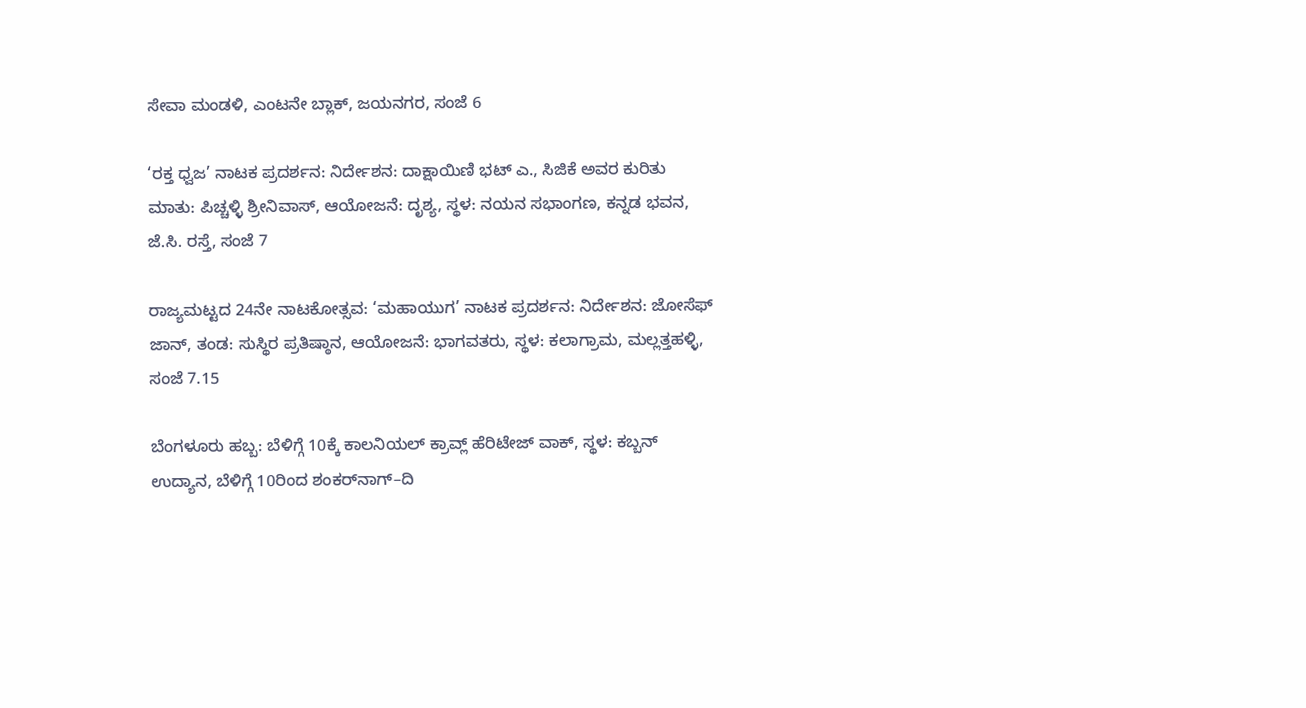ಸೇವಾ ಮಂಡಳಿ, ಎಂಟನೇ ಬ್ಲಾಕ್, ಜಯನಗರ, ಸಂಜೆ 6

‘ರಕ್ತ ಧ್ವಜ’ ನಾಟಕ ಪ್ರದರ್ಶನ: ನಿರ್ದೇಶನ: ದಾಕ್ಷಾಯಿಣಿ ಭಟ್ ಎ., ಸಿಜಿಕೆ ಅವರ ಕುರಿತು ಮಾತು: ಪಿಚ್ಚಳ್ಳಿ ಶ್ರೀನಿವಾಸ್, ಆಯೋಜನೆ: ದೃಶ್ಯ, ಸ್ಥಳ: ನಯನ ಸಭಾಂಗಣ, ಕನ್ನಡ ಭವನ, ಜೆ.ಸಿ. ರಸ್ತೆ, ಸಂಜೆ 7

ರಾಜ್ಯಮಟ್ಟದ 24ನೇ ನಾಟಕೋತ್ಸವ: ‘ಮಹಾಯುಗ’ ನಾಟಕ ಪ್ರದರ್ಶನ: ನಿರ್ದೇಶನ: ಜೋಸೆಫ್‌ ಜಾನ್, ತಂಡ: ಸುಸ್ಥಿರ ಪ್ರತಿಷ್ಠಾನ, ಆಯೋಜನೆ: ಭಾಗವತರು, ಸ್ಥಳ: ಕಲಾಗ್ರಾಮ, ಮಲ್ಲತ್ತಹಳ್ಳಿ, ಸಂಜೆ 7.15

ಬೆಂಗಳೂರು ಹಬ್ಬ: ಬೆಳಿಗ್ಗೆ 10ಕ್ಕೆ ಕಾಲನಿಯಲ್‌ ಕ್ರಾವ್ಲ್‌ ಹೆರಿಟೇಜ್‌ ವಾಕ್‌, ಸ್ಥಳ: ಕಬ್ಬನ್‌ ಉದ್ಯಾನ, ಬೆಳಿಗ್ಗೆ 10ರಿಂದ ಶಂಕರ್‌ನಾಗ್‌–ದಿ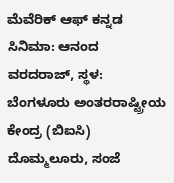ಮೆವೆರಿಕ್‌ ಆಫ್‌ ಕನ್ನಡ ಸಿನಿಮಾ: ಆನಂದ ವರದರಾಜ್, ಸ್ಥಳ: ಬೆಂಗಳೂರು ಅಂತರರಾಷ್ಟ್ರೀಯ ಕೇಂದ್ರ (ಬಿಐಸಿ) ದೊಮ್ಮಲೂರು, ಸಂಜೆ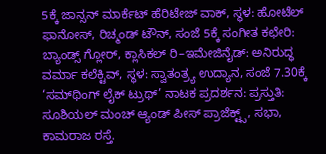5ಕ್ಕೆ ಜಾನ್ಸನ್‌ ಮಾರ್ಕೆಟ್‌ ಹೆರಿಟೇಜ್‌ ವಾಕ್‌, ಸ್ಥಳ: ಹೋಟೆಲ್ ಫಾನೋಸ್, ರಿಚ್ಮಂಡ್‌ ಟೌನ್‌, ಸಂಜೆ 5ಕ್ಕೆ ಸಂಗೀತ ಕಛೇರಿ: ಬ್ಯಾಂಡ್ಸ್‌ ಗ್ಲೋರ್, ಕ್ಲಾಸಿಕಲ್ ರಿ–ಇಮೇಜಿನೈಡ್: ಅನಿರುದ್ಧ ವರ್ಮಾ ಕಲೆಕ್ಟಿವ್, ಸ್ಥಳ: ಸ್ವಾತಂತ್ರ್ಯ ಉದ್ಯಾನ, ಸಂಜೆ 7.30ಕ್ಕೆ ‘ಸಮ್‌ಥಿಂಗ್‌ ಲೈಕ್ ಟ್ರುಥ್’ ನಾಟಕ ಪ್ರದರ್ಶನ: ಪ್ರಸ್ತುತಿ: ಸೂಶಿಯಲ್‌ ಮಂಚ್ ಆ್ಯಂಡ್‌ ಪೀಸ್‌ ಪ್ರಾಜೆಕ್ಟ್ಸ್‌, ಸಭಾ, ಕಾಮರಾಜ ರಸ್ತೆ.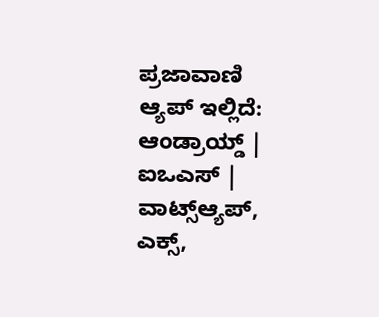ಪ್ರಜಾವಾಣಿ ಆ್ಯಪ್ ಇಲ್ಲಿದೆ: ಆಂಡ್ರಾಯ್ಡ್ | ಐಒಎಸ್ | ವಾಟ್ಸ್ಆ್ಯಪ್, ಎಕ್ಸ್,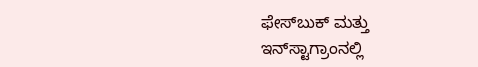ಫೇಸ್‌ಬುಕ್ ಮತ್ತು ಇನ್‌ಸ್ಟಾಗ್ರಾಂನಲ್ಲಿ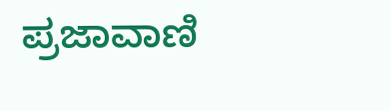ಪ್ರಜಾವಾಣಿ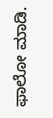ಫಾಲೋ ಮಾಡಿ.